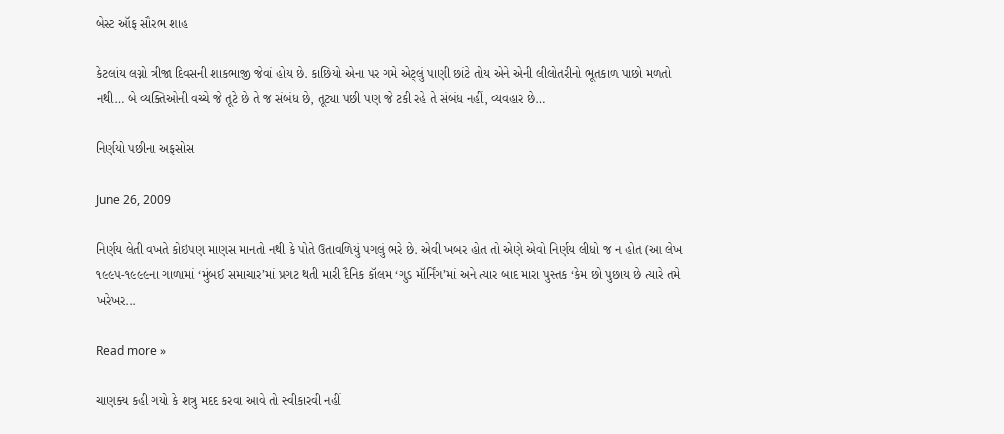બેસ્ટ ઑફ સૌરભ શાહ

કેટલાંય લગ્નો ત્રીજા દિવસની શાકભાજી જેવાં હોય છે. કાછિયો એના પર ગમે એટ્લું પાણી છાંટે તોય એને એની લીલોતરીનો ભૂતકાળ પાછો મળતો નથી… બે વ્યક્તિઓની વચ્ચે જે તૂટે છે તે જ સંબંધ છે, તૂટ્યા પછી પણ જે ટકી રહે તે સંબંધ નહીં, વ્યવહાર છે…

નિર્ણયો પછીના અફસોસ

June 26, 2009

નિર્ણય લેતી વખતે કોઇપણ માણસ માનતો નથી કે પોતે ઉતાવળિયું પગલું ભરે છે. એવી ખબર હોત તો એણે એવો નિર્ણય લીધો જ ન હોત (આ લેખ ૧૯૯૫-૧૯૯૯ના ગાળામાં ‘મુંબઈ સમાચાર’માં પ્રગટ થતી મારી દૈનિક કૉલમ ‘ગુડ મૉર્નિંગ’માં અને ત્યાર બાદ મારા પુસ્તક ‘કેમ છો પુછાય છે ત્યારે તમે ખરેખર...

Read more »

ચાણક્ય કહી ગયો કે શત્રુ મદદ કરવા આવે તો સ્વીકારવી નહીં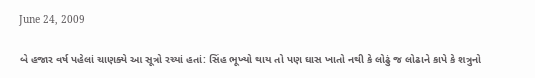June 24, 2009

બે હજાર વર્ષ પહેલાં ચાણક્યે આ સૂત્રો રચ્યાં હતાં: સિંહ ભૂખ્યો થાય તો પણ ઘાસ ખાતો નથી કે લોઢું જ લોઢાને કાપે કે શત્રુનો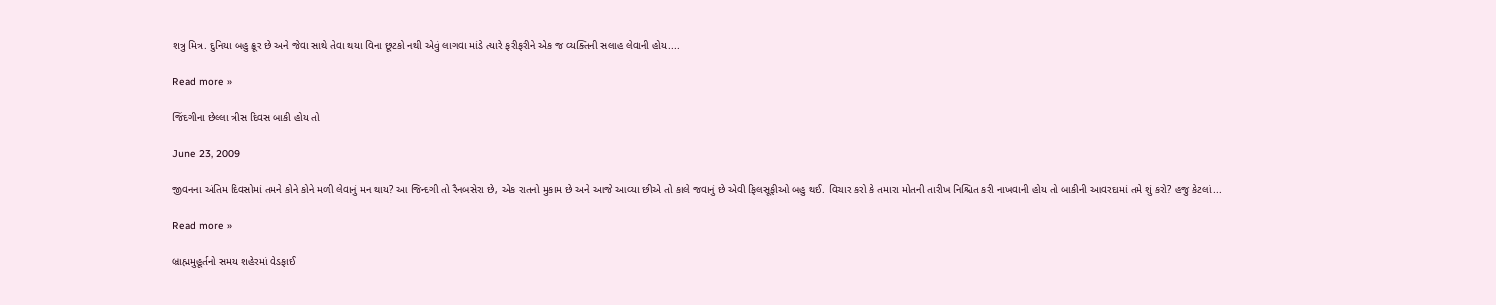શત્રુ મિત્ર. દુનિયા બહુ ક્રૂર છે અને જેવા સાથે તેવા થયા વિના છૂટકો નથી એવું લાગવા માંડે ત્યારે ફરીફરીને એક જ વ્યક્તિની સલાહ લેવાની હોય....

Read more »

જિંદગીના છેલ્લા ત્રીસ દિવસ બાકી હોય તો

June 23, 2009

જીવનના અંતિમ દિવસોમાં તમને કોને કોને મળી લેવાનું મન થાય? આ જિન્દગી તો રૈનબસેરા છે, એક રાતનો મુકામ છે અને આજે આવ્યા છીએ તો કાલે જવાનું છે એવી ફિલસૂફીઓ બહુ થઈ. વિચાર કરો કે તમારા મોતની તારીખ નિશ્ચિત કરી નાખવાની હોય તો બાકીની આવરદામાં તમે શું કરો? હજુ કેટલાં...

Read more »

બ્રાહ્મમુહૂર્તનો સમય શહેરમાં વેડફાઈ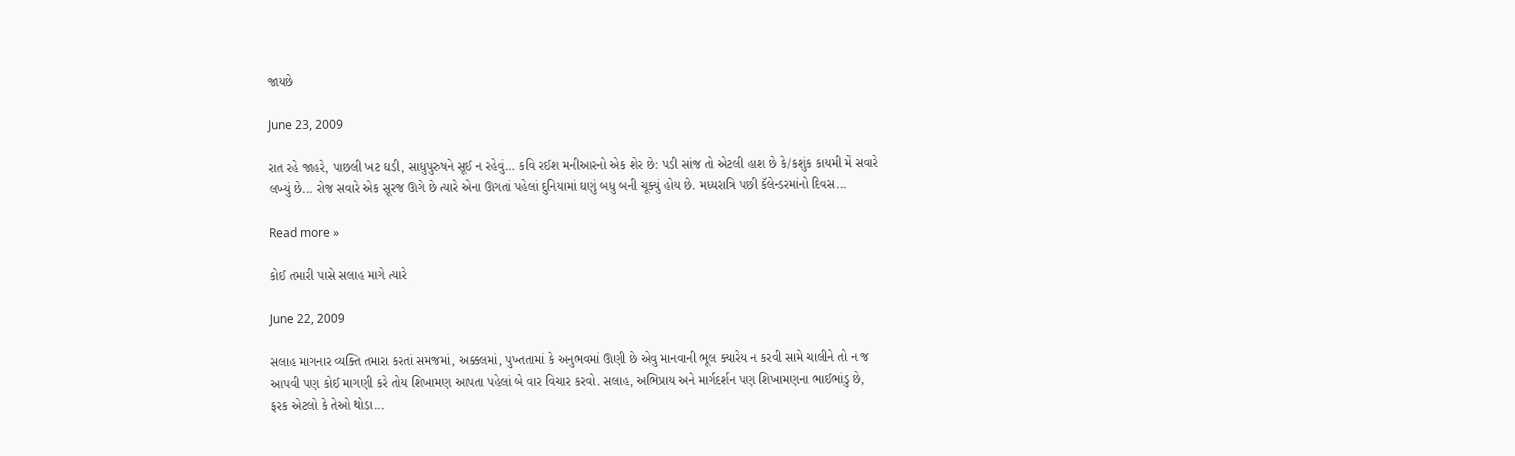જાયછે

June 23, 2009

રાત રહે જાહરે, પાછલી ખટ ઘડી, સાધુપુરુષને સૂઈ ન રહેવું… કવિ રઈશ મનીઆરનો એક શેર છે: પડી સાંજ તો એટલી હાશ છે કે/કશુંક કાયમી મેં સવારે લખ્યું છે... રોજ સવારે એક સૂરજ ઊગે છે ત્યારે એના ઊગતાં પહેલાં દુનિયામાં ઘણું બધુ બની ચૂક્યું હોય છે. મધ્યરાત્રિ પછી કૅલેન્ડરમાંનો દિવસ...

Read more »

કોઈ તમારી પાસે સલાહ માગે ત્યારે

June 22, 2009

સલાહ માગનાર વ્યક્તિ તમારા કરતાં સમજમાં, અક્કલમાં, પુખ્તતામાં કે અનુભવમાં ઊણી છે એવુ માનવાની ભૂલ ક્યારેય ન કરવી સામે ચાલીને તો ન જ આપવી પણ કોઈ માગણી કરે તોય શિખામણ આપતા પહેલાં બે વાર વિચાર કરવો. સલાહ, અભિપ્રાય અને માર્ગદર્શન પણ શિખામણના ભાઈભાંડુ છે, ફરક એટલો કે તેઓ થોડા...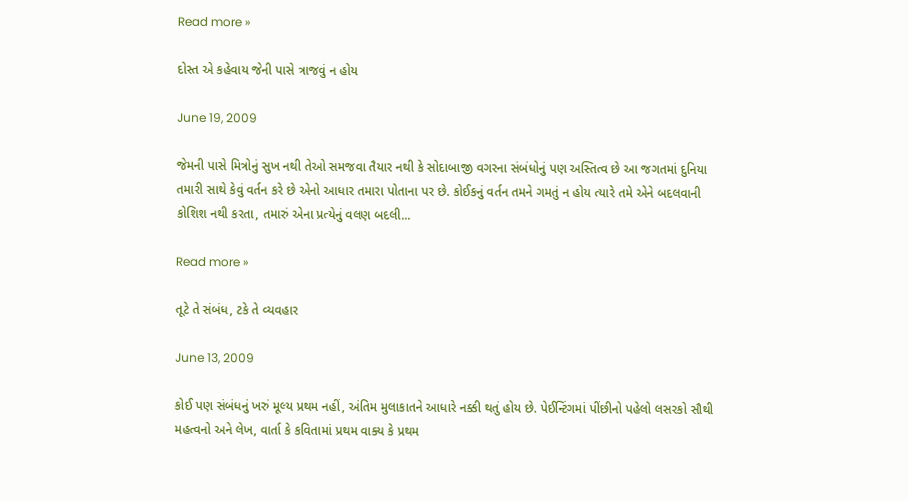Read more »

દોસ્ત એ કહેવાય જેની પાસે ત્રાજવું ન હોય

June 19, 2009

જેમની પાસે મિત્રોનું સુખ નથી તેઓ સમજવા તૈયાર નથી કે સોદાબાજી વગરના સંબંધોનું પણ અસ્તિત્વ છે આ જગતમાં દુનિયા તમારી સાથે કેવું વર્તન કરે છે એનો આધાર તમારા પોતાના પર છે. કોઈકનું વર્તન તમને ગમતું ન હોય ત્યારે તમે એને બદલવાની કોશિશ નથી કરતા, તમારું એના પ્રત્યેનું વલણ બદલી...

Read more »

તૂટે તે સંબંધ, ટકે તે વ્યવહાર

June 13, 2009

કોઈ પણ સંબંધનું ખરું મૂલ્ય પ્રથમ નહીં, અંતિમ મુલાકાતને આધારે નક્કી થતું હોય છે. પેઈન્ટિંગમાં પીંછીનો પહેલો લસરકો સૌથી મહત્વનો અને લેખ, વાર્તા કે કવિતામાં પ્રથમ વાક્ય કે પ્રથમ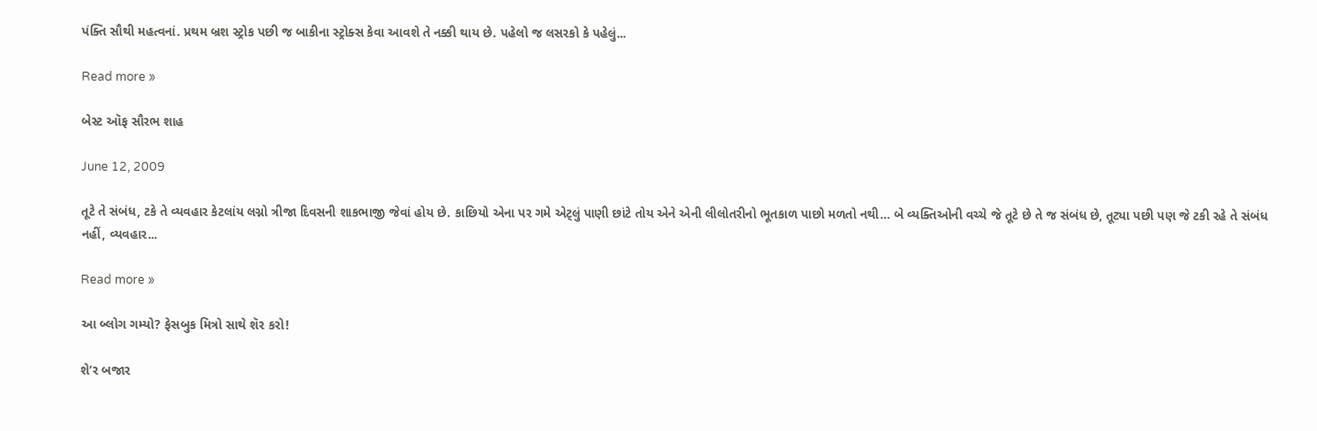પંક્તિ સૌથી મહત્વનાં. પ્રથમ બ્રશ સ્ટ્રોક પછી જ બાકીના સ્ટ્રોક્સ કેવા આવશે તે નક્કી થાય છે. પહેલો જ લસરકો કે પહેલું...

Read more »

બેસ્ટ ઑફ સૌરભ શાહ

June 12, 2009

તૂટે તે સંબંધ, ટકે તે વ્યવહાર કેટલાંય લગ્નો ત્રીજા દિવસની શાકભાજી જેવાં હોય છે. કાછિયો એના પર ગમે એટ્લું પાણી છાંટે તોય એને એની લીલોતરીનો ભૂતકાળ પાછો મળતો નથી… બે વ્યક્તિઓની વચ્ચે જે તૂટે છે તે જ સંબંધ છે, તૂટ્યા પછી પણ જે ટકી રહે તે સંબંધ નહીં, વ્યવહાર...

Read more »

આ બ્લોગ ગમ્યો? ફેસબુક મિત્રો સાથે શૅર કરો!

શે’ર બજાર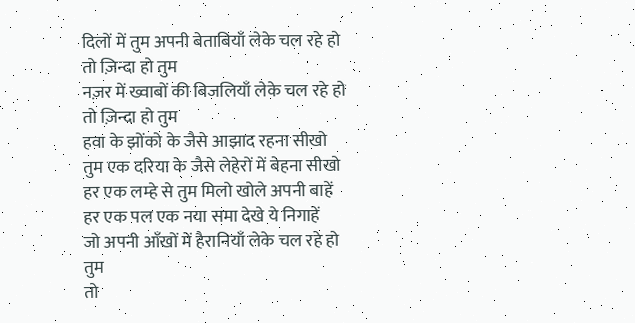दिलों में तुम अपनी बेताबियाँ लेके चल रहे हो
तो ज़िन्दा हो तुम
नज़र में ख्वाबों की बिजलियाँ लेके चल रहे हो
तो ज़िन्दा हो तुम
हवा के झोंको के जैसे आझाद रहना सीखो
तुम एक दरिया के जैसे लेहेरों में बेहना सीखो
हर एक लम्हे से तुम मिलो खोले अपनी बाहें
हर एक पल एक नया समा देखे ये निगाहें
जो अपनी आँखों में हैरानियाँ लेके चल रहे हो तुम
तो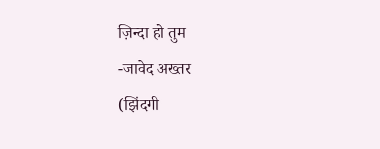ज़िन्दा हो तुम
-जावेद अख्तर
(झिंदगी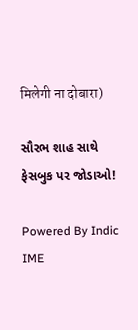मिलेगी ना दोबारा)

સૌરભ શાહ સાથે ફેસબુક પર જોડાઓ!

Powered By Indic IME